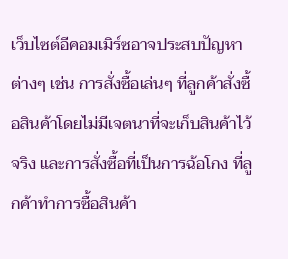เว็บไซต์อีคอมเมิร์ซอาจประสบปัญหาต่างๆ เช่น การสั่งซื้อเล่นๆ ที่ลูกค้าสั่งซื้อสินค้าโดยไม่มีเจตนาที่จะเก็บสินค้าไว้จริง และการสั่งซื้อที่เป็นการฉ้อโกง ที่ลูกค้าทำการซื้อสินค้า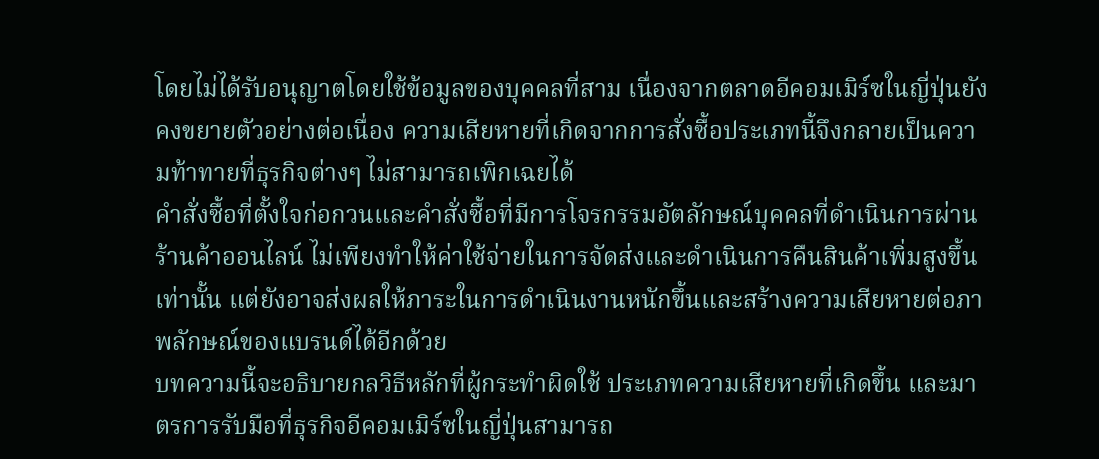โดยไม่ได้รับอนุญาตโดยใช้ข้อมูลของบุคคลที่สาม เนื่องจากตลาดอีคอมเมิร์ซในญี่ปุ่นยังคงขยายตัวอย่างต่อเนื่อง ความเสียหายที่เกิดจากการสั่งซื้อประเภทนี้จึงกลายเป็นความท้าทายที่ธุรกิจต่างๆ ไม่สามารถเพิกเฉยได้
คำสั่งซื้อที่ตั้งใจก่อกวนและคำสั่งซื้อที่มีการโจรกรรมอัตลักษณ์บุคคลที่ดำเนินการผ่านร้านค้าออนไลน์ ไม่เพียงทำให้ค่าใช้จ่ายในการจัดส่งและดำเนินการคืนสินค้าเพิ่มสูงขึ้นเท่านั้น แต่ยังอาจส่งผลให้ภาระในการดำเนินงานหนักขึ้นและสร้างความเสียหายต่อภาพลักษณ์ของแบรนด์ได้อีกด้วย
บทความนี้จะอธิบายกลวิธีหลักที่ผู้กระทำผิดใช้ ประเภทความเสียหายที่เกิดขึ้น และมาตรการรับมือที่ธุรกิจอีคอมเมิร์ซในญี่ปุ่นสามารถ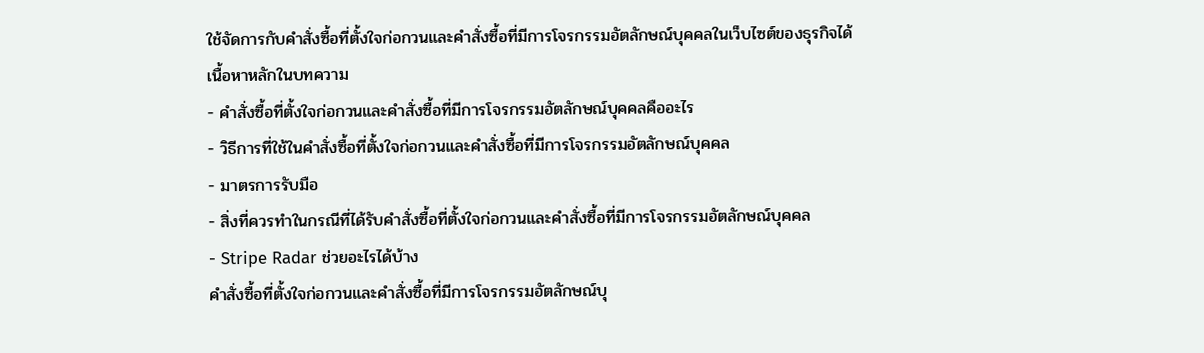ใช้จัดการกับคำสั่งซื้อที่ตั้งใจก่อกวนและคำสั่งซื้อที่มีการโจรกรรมอัตลักษณ์บุคคลในเว็บไซต์ของธุรกิจได้
เนื้อหาหลักในบทความ
- คำสั่งซื้อที่ตั้งใจก่อกวนและคำสั่งซื้อที่มีการโจรกรรมอัตลักษณ์บุคคลคืออะไร
- วิธีการที่ใช้ในคำสั่งซื้อที่ตั้งใจก่อกวนและคำสั่งซื้อที่มีการโจรกรรมอัตลักษณ์บุคคล
- มาตรการรับมือ
- สิ่งที่ควรทำในกรณีที่ได้รับคำสั่งซื้อที่ตั้งใจก่อกวนและคำสั่งซื้อที่มีการโจรกรรมอัตลักษณ์บุคคล
- Stripe Radar ช่วยอะไรได้บ้าง
คำสั่งซื้อที่ตั้งใจก่อกวนและคำสั่งซื้อที่มีการโจรกรรมอัตลักษณ์บุ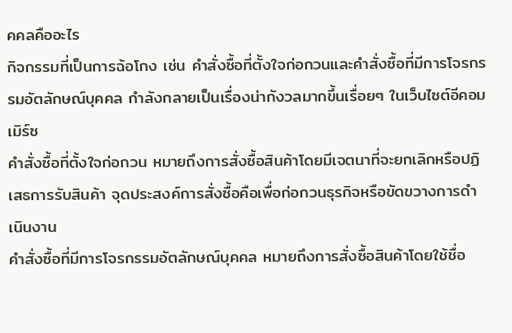คคลคืออะไร
กิจกรรมที่เป็นการฉ้อโกง เช่น คำสั่งซื้อที่ตั้งใจก่อกวนและคำสั่งซื้อที่มีการโจรกรรมอัตลักษณ์บุคคล กำลังกลายเป็นเรื่องน่ากังวลมากขึ้นเรื่อยๆ ในเว็บไซต์อีคอมเมิร์ซ
คำสั่งซื้อที่ตั้งใจก่อกวน หมายถึงการสั่งซื้อสินค้าโดยมีเจตนาที่จะยกเลิกหรือปฏิเสธการรับสินค้า จุดประสงค์การสั่งซื้อคือเพื่อก่อกวนธุรกิจหรือขัดขวางการดำเนินงาน
คำสั่งซื้อที่มีการโจรกรรมอัตลักษณ์บุคคล หมายถึงการสั่งซื้อสินค้าโดยใช้ชื่อ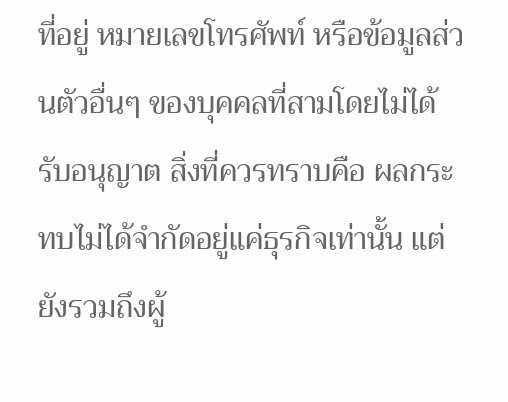ที่อยู่ หมายเลขโทรศัพท์ หรือข้อมูลส่วนตัวอื่นๆ ของบุคคลที่สามโดยไม่ได้รับอนุญาต สิ่งที่ควรทราบคือ ผลกระทบไม่ได้จำกัดอยู่แค่ธุรกิจเท่านั้น แต่ยังรวมถึงผู้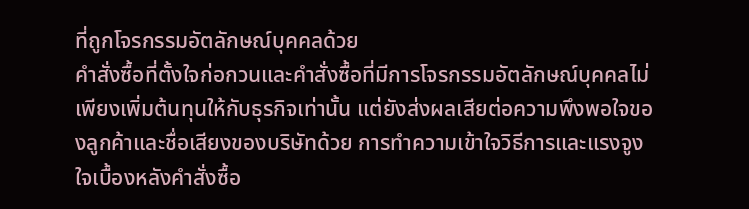ที่ถูกโจรกรรมอัตลักษณ์บุคคลด้วย
คำสั่งซื้อที่ตั้งใจก่อกวนและคำสั่งซื้อที่มีการโจรกรรมอัตลักษณ์บุคคลไม่เพียงเพิ่มต้นทุนให้กับธุรกิจเท่านั้น แต่ยังส่งผลเสียต่อความพึงพอใจของลูกค้าและชื่อเสียงของบริษัทด้วย การทำความเข้าใจวิธีการและแรงจูงใจเบื้องหลังคำสั่งซื้อ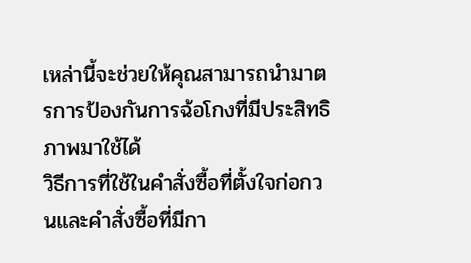เหล่านี้จะช่วยให้คุณสามารถนำมาตรการป้องกันการฉ้อโกงที่มีประสิทธิภาพมาใช้ได้
วิธีการที่ใช้ในคำสั่งซื้อที่ตั้งใจก่อกวนและคำสั่งซื้อที่มีกา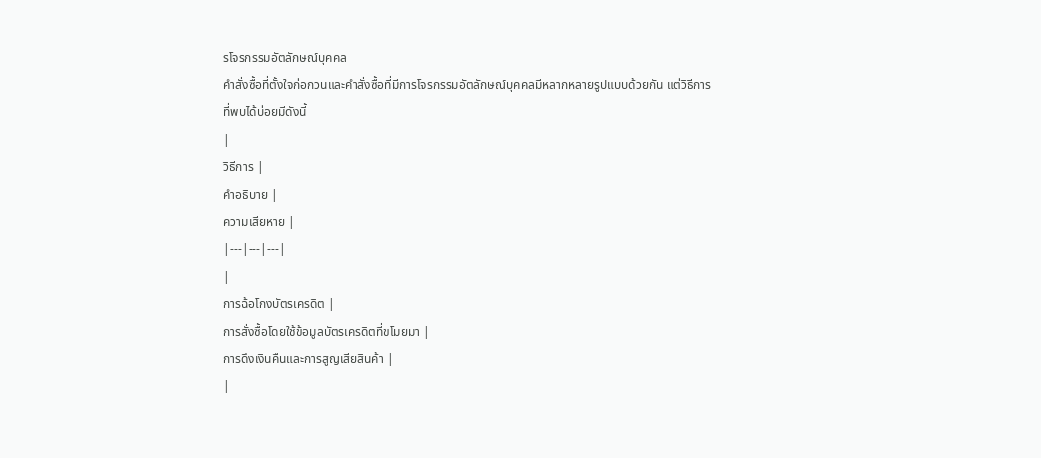รโจรกรรมอัตลักษณ์บุคคล
คำสั่งซื้อที่ตั้งใจก่อกวนและคำสั่งซื้อที่มีการโจรกรรมอัตลักษณ์บุคคลมีหลากหลายรูปแบบด้วยกัน แต่วิธีการที่พบได้บ่อยมีดังนี้
|
วิธีการ |
คำอธิบาย |
ความเสียหาย |
|---|---|---|
|
การฉ้อโกงบัตรเครดิต |
การสั่งซื้อโดยใช้ข้อมูลบัตรเครดิตที่ขโมยมา |
การดึงเงินคืนและการสูญเสียสินค้า |
|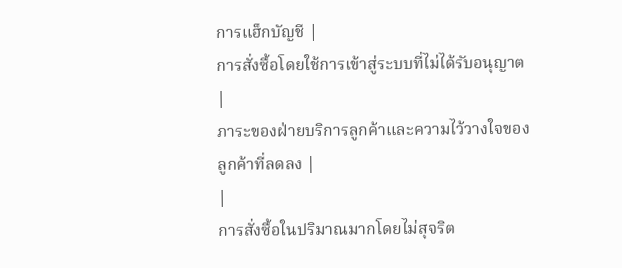การแฮ็กบัญชี |
การสั่งซื้อโดยใช้การเข้าสู่ระบบที่ไม่ได้รับอนุญาต |
ภาระของฝ่ายบริการลูกค้าและความไว้วางใจของลูกค้าที่ลดลง |
|
การสั่งซื้อในปริมาณมากโดยไม่สุจริต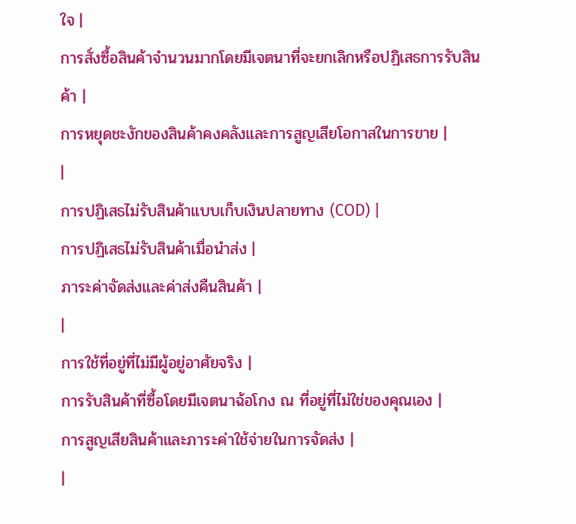ใจ |
การสั่งซื้อสินค้าจำนวนมากโดยมีเจตนาที่จะยกเลิกหรือปฏิเสธการรับสินค้า |
การหยุดชะงักของสินค้าคงคลังและการสูญเสียโอกาสในการขาย |
|
การปฏิเสธไม่รับสินค้าแบบเก็บเงินปลายทาง (COD) |
การปฏิเสธไม่รับสินค้าเมื่อนำส่ง |
ภาระค่าจัดส่งและค่าส่งคืนสินค้า |
|
การใช้ที่อยู่ที่ไม่มีผู้อยู่อาศัยจริง |
การรับสินค้าที่ซื้อโดยมีเจตนาฉ้อโกง ณ ที่อยู่ที่ไม่ใช่ของคุณเอง |
การสูญเสียสินค้าและภาระค่าใช้จ่ายในการจัดส่ง |
|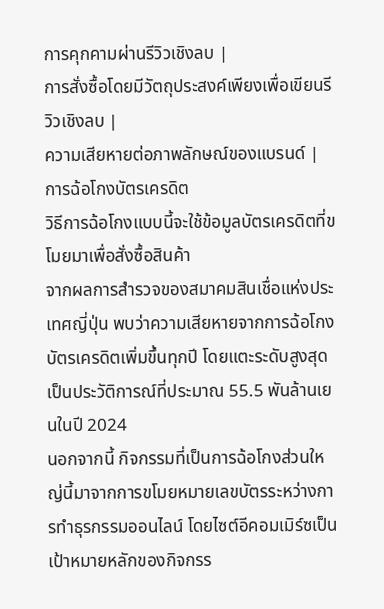การคุกคามผ่านรีวิวเชิงลบ |
การสั่งซื้อโดยมีวัตถุประสงค์เพียงเพื่อเขียนรีวิวเชิงลบ |
ความเสียหายต่อภาพลักษณ์ของแบรนด์ |
การฉ้อโกงบัตรเครดิต
วิธีการฉ้อโกงแบบนี้จะใช้ข้อมูลบัตรเครดิตที่ขโมยมาเพื่อสั่งซื้อสินค้า
จากผลการสำรวจของสมาคมสินเชื่อแห่งประเทศญี่ปุ่น พบว่าความเสียหายจากการฉ้อโกงบัตรเครดิตเพิ่มขึ้นทุกปี โดยแตะระดับสูงสุดเป็นประวัติการณ์ที่ประมาณ 55.5 พันล้านเยนในปี 2024
นอกจากนี้ กิจกรรมที่เป็นการฉ้อโกงส่วนใหญ่นี้มาจากการขโมยหมายเลขบัตรระหว่างการทำธุรกรรมออนไลน์ โดยไซต์อีคอมเมิร์ซเป็นเป้าหมายหลักของกิจกรร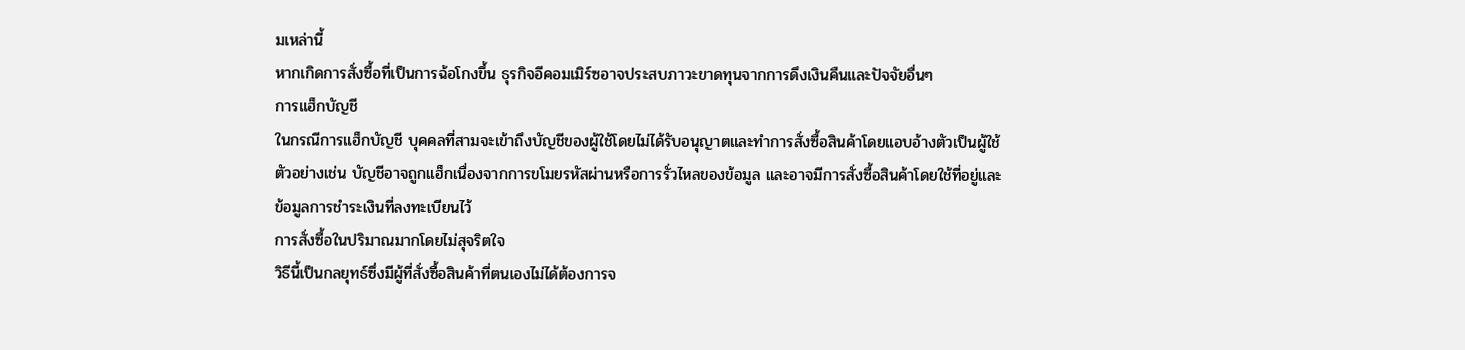มเหล่านี้
หากเกิดการสั่งซื้อที่เป็นการฉ้อโกงขึ้น ธุรกิจอีคอมเมิร์ซอาจประสบภาวะขาดทุนจากการดึงเงินคืนและปัจจัยอื่นๆ
การแฮ็กบัญชี
ในกรณีการแฮ็กบัญชี บุคคลที่สามจะเข้าถึงบัญชีของผู้ใช้โดยไม่ได้รับอนุญาตและทำการสั่งซื้อสินค้าโดยแอบอ้างตัวเป็นผู้ใช้ ตัวอย่างเช่น บัญชีอาจถูกแฮ็กเนื่องจากการขโมยรหัสผ่านหรือการรั่วไหลของข้อมูล และอาจมีการสั่งซื้อสินค้าโดยใช้ที่อยู่และข้อมูลการชำระเงินที่ลงทะเบียนไว้
การสั่งซื้อในปริมาณมากโดยไม่สุจริตใจ
วิธีนี้เป็นกลยุทธ์ซึ่งมีผู้ที่สั่งซื้อสินค้าที่ตนเองไม่ได้ต้องการจ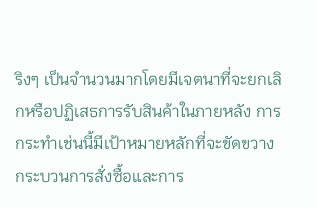ริงๆ เป็นจำนวนมากโดยมีเจตนาที่จะยกเลิกหรือปฏิเสธการรับสินค้าในภายหลัง การกระทำเช่นนี้มีเป้าหมายหลักที่จะขัดขวางกระบวนการสั่งซื้อและการ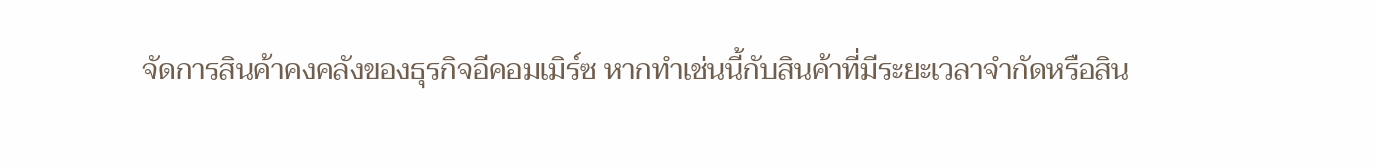จัดการสินค้าคงคลังของธุรกิจอีคอมเมิร์ซ หากทำเช่นนี้กับสินค้าที่มีระยะเวลาจำกัดหรือสิน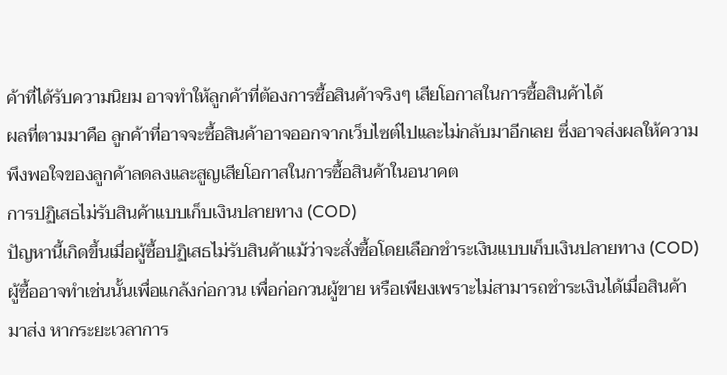ค้าที่ได้รับความนิยม อาจทำให้ลูกค้าที่ต้องการซื้อสินค้าจริงๆ เสียโอกาสในการซื้อสินค้าได้
ผลที่ตามมาคือ ลูกค้าที่อาจจะซื้อสินค้าอาจออกจากเว็บไซต์ไปและไม่กลับมาอีกเลย ซึ่งอาจส่งผลให้ความพึงพอใจของลูกค้าลดลงและสูญเสียโอกาสในการซื้อสินค้าในอนาคต
การปฏิเสธไม่รับสินค้าแบบเก็บเงินปลายทาง (COD)
ปัญหานี้เกิดขึ้นเมื่อผู้ซื้อปฏิเสธไม่รับสินค้าแม้ว่าจะสั่งซื้อโดยเลือกชำระเงินแบบเก็บเงินปลายทาง (COD) ผู้ซื้ออาจทำเช่นนั้นเพื่อแกล้งก่อกวน เพื่อก่อกวนผู้ขาย หรือเพียงเพราะไม่สามารถชำระเงินได้เมื่อสินค้ามาส่ง หากระยะเวลาการ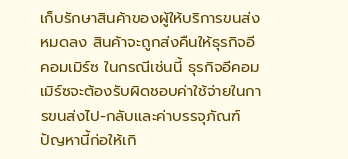เก็บรักษาสินค้าของผู้ให้บริการขนส่งหมดลง สินค้าจะถูกส่งคืนให้ธุรกิจอีคอมเมิร์ซ ในกรณีเช่นนี้ ธุรกิจอีคอมเมิร์ซจะต้องรับผิดชอบค่าใช้จ่ายในการขนส่งไป-กลับและค่าบรรจุภัณฑ์ ปัญหานี้ก่อให้เกิ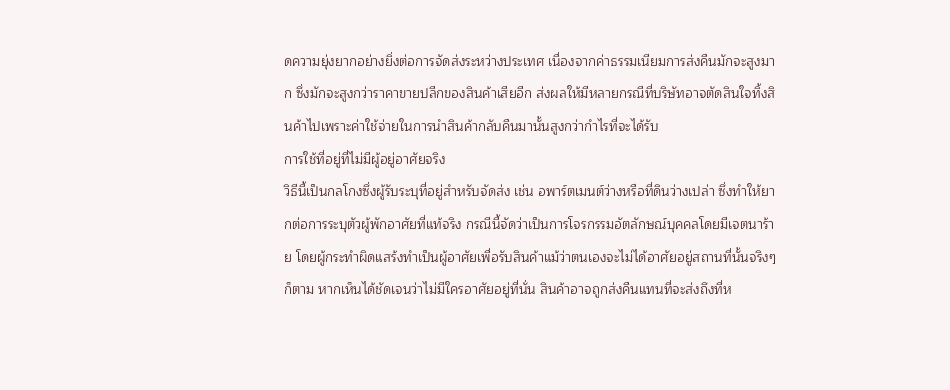ดความยุ่งยากอย่างยิ่งต่อการจัดส่งระหว่างประเทศ เนื่องจากค่าธรรมเนียมการส่งคืนมักจะสูงมาก ซึ่งมักจะสูงกว่าราคาขายปลีกของสินค้าเสียอีก ส่งผลให้มีหลายกรณีที่บริษัทอาจตัดสินใจทิ้งสินค้าไปเพราะค่าใช้จ่ายในการนำสินค้ากลับคืนมานั้นสูงกว่ากำไรที่จะได้รับ
การใช้ที่อยู่ที่ไม่มีผู้อยู่อาศัยจริง
วิธีนี้เป็นกลโกงซึ่งผู้รับระบุที่อยู่สำหรับจัดส่ง เช่น อพาร์ตเมนต์ว่างหรือที่ดินว่างเปล่า ซึ่งทำให้ยากต่อการระบุตัวผู้พักอาศัยที่แท้จริง กรณีนี้จัดว่าเป็นการโจรกรรมอัตลักษณ์บุคคลโดยมีเจตนาร้าย โดยผู้กระทำผิดแสร้งทำเป็นผู้อาศัยเพื่อรับสินค้าแม้ว่าตนเองจะไม่ได้อาศัยอยู่สถานที่นั้นจริงๆ ก็ตาม หากเห็นได้ชัดเจนว่าไม่มีใครอาศัยอยู่ที่นั่น สินค้าอาจถูกส่งคืนแทนที่จะส่งถึงที่ห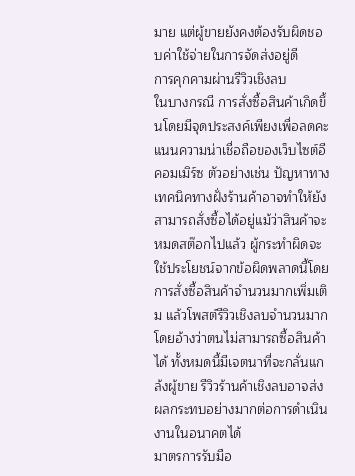มาย แต่ผู้ขายยังคงต้องรับผิดชอบค่าใช้จ่ายในการจัดส่งอยู่ดี
การคุกคามผ่านรีวิวเชิงลบ
ในบางกรณี การสั่งซื้อสินค้าเกิดขึ้นโดยมีจุดประสงค์เพียงเพื่อลดคะแนนความน่าเชื่อถือของเว็บไซต์อีคอมเมิร์ซ ตัวอย่างเช่น ปัญหาทางเทคนิคทางฝั่งร้านค้าอาจทำให้ยังสามารถสั่งซื้อได้อยู่แม้ว่าสินค้าจะหมดสต๊อกไปแล้ว ผู้กระทำผิดจะใช้ประโยชน์จากข้อผิดพลาดนี้โดยการสั่งซื้อสินค้าจำนวนมากเพิ่มเติม แล้วโพสต์รีวิวเชิงลบจำนวนมากโดยอ้างว่าตนไม่สามารถซื้อสินค้าได้ ทั้งหมดนี้มีเจตนาที่จะกลั่นแกล้งผู้ขาย รีวิวร้านค้าเชิงลบอาจส่งผลกระทบอย่างมากต่อการดำเนินงานในอนาคตได้
มาตรการรับมือ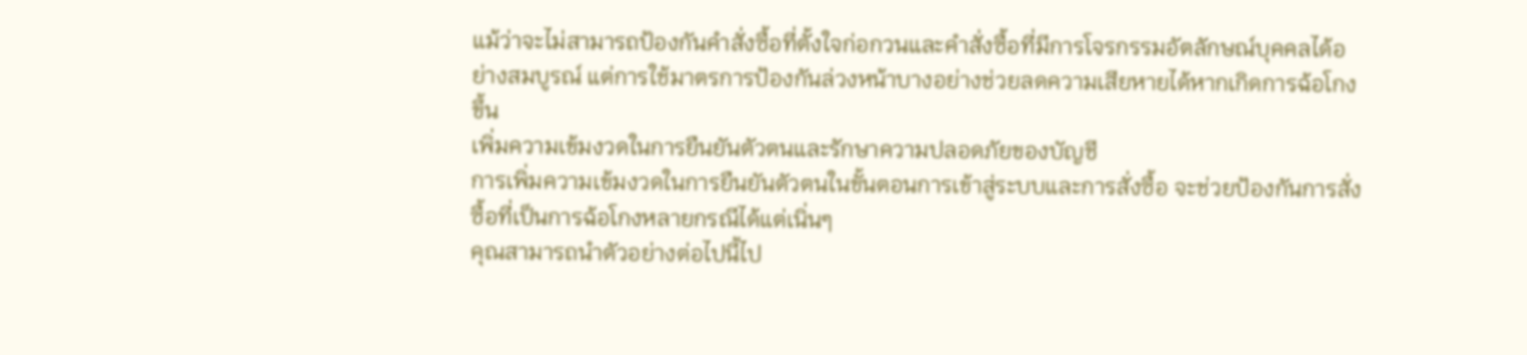แม้ว่าจะไม่สามารถป้องกันคำสั่งซื้อที่ตั้งใจก่อกวนและคำสั่งซื้อที่มีการโจรกรรมอัตลักษณ์บุคคลได้อย่างสมบูรณ์ แต่การใช้มาตรการป้องกันล่วงหน้าบางอย่างช่วยลดความเสียหายได้หากเกิดการฉ้อโกงขึ้น
เพิ่มความเข้มงวดในการยืนยันตัวตนและรักษาความปลอดภัยของบัญชี
การเพิ่มความเข้มงวดในการยืนยันตัวตนในขั้นตอนการเข้าสู่ระบบและการสั่งซื้อ จะช่วยป้องกันการสั่งซื้อที่เป็นการฉ้อโกงหลายกรณีได้แต่เนิ่นๆ
คุณสามารถนำตัวอย่างต่อไปนี้ไป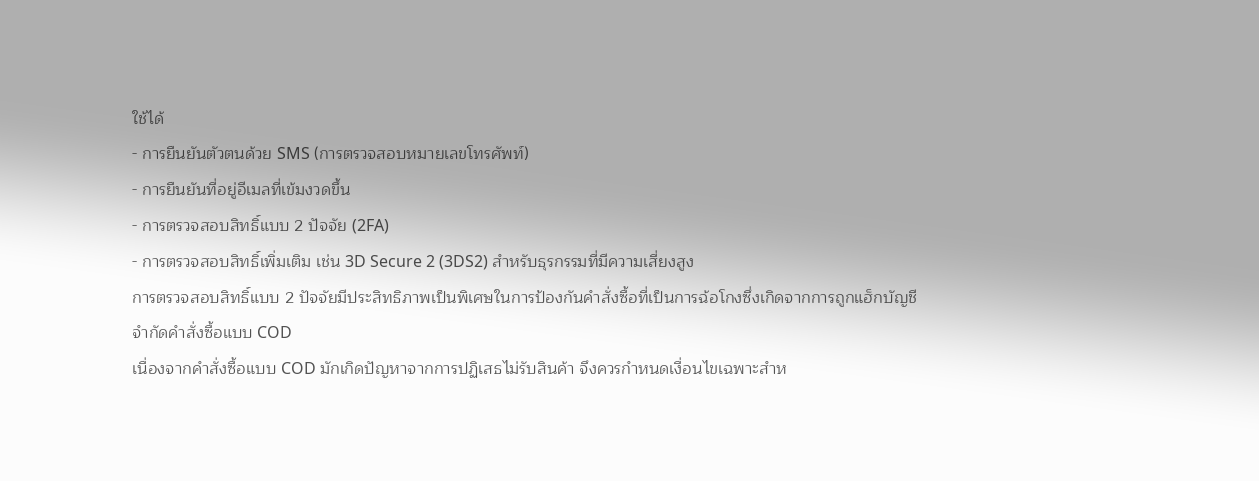ใช้ได้
- การยืนยันตัวตนด้วย SMS (การตรวจสอบหมายเลขโทรศัพท์)
- การยืนยันที่อยู่อีเมลที่เข้มงวดขึ้น
- การตรวจสอบสิทธิ์แบบ 2 ปัจจัย (2FA)
- การตรวจสอบสิทธิ์เพิ่มเติม เช่น 3D Secure 2 (3DS2) สำหรับธุรกรรมที่มีความเสี่ยงสูง
การตรวจสอบสิทธิ์แบบ 2 ปัจจัยมีประสิทธิภาพเป็นพิเศษในการป้องกันคำสั่งซื้อที่เป็นการฉ้อโกงซึ่งเกิดจากการถูกแฮ็กบัญชี
จำกัดคำสั่งซื้อแบบ COD
เนื่องจากคำสั่งซื้อแบบ COD มักเกิดปัญหาจากการปฏิเสธไม่รับสินค้า จึงควรกำหนดเงื่อนไขเฉพาะสำห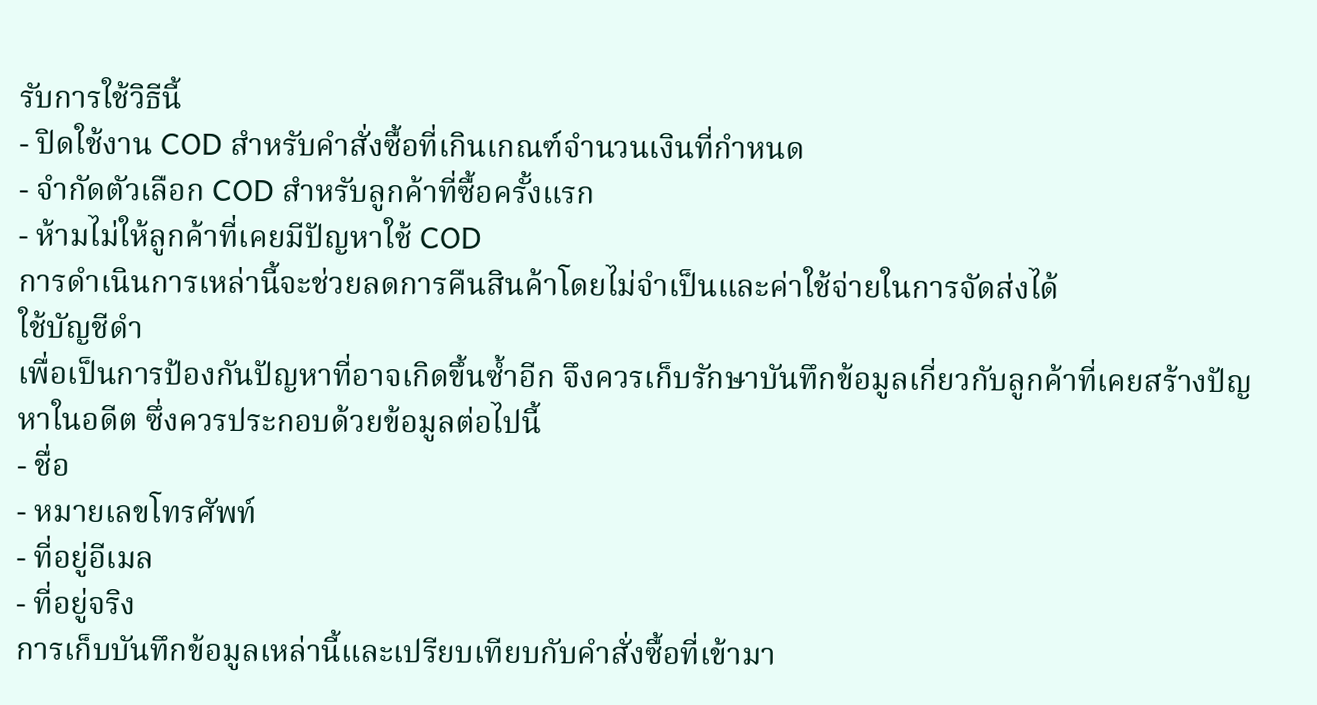รับการใช้วิธีนี้
- ปิดใช้งาน COD สำหรับคำสั่งซื้อที่เกินเกณฑ์จำนวนเงินที่กำหนด
- จำกัดตัวเลือก COD สำหรับลูกค้าที่ซื้อครั้งแรก
- ห้ามไม่ให้ลูกค้าที่เคยมีปัญหาใช้ COD
การดำเนินการเหล่านี้จะช่วยลดการคืนสินค้าโดยไม่จำเป็นและค่าใช้จ่ายในการจัดส่งได้
ใช้บัญชีดำ
เพื่อเป็นการป้องกันปัญหาที่อาจเกิดขึ้นซ้ำอีก จึงควรเก็บรักษาบันทึกข้อมูลเกี่ยวกับลูกค้าที่เคยสร้างปัญหาในอดีต ซึ่งควรประกอบด้วยข้อมูลต่อไปนี้
- ชื่อ
- หมายเลขโทรศัพท์
- ที่อยู่อีเมล
- ที่อยู่จริง
การเก็บบันทึกข้อมูลเหล่านี้และเปรียบเทียบกับคำสั่งซื้อที่เข้ามา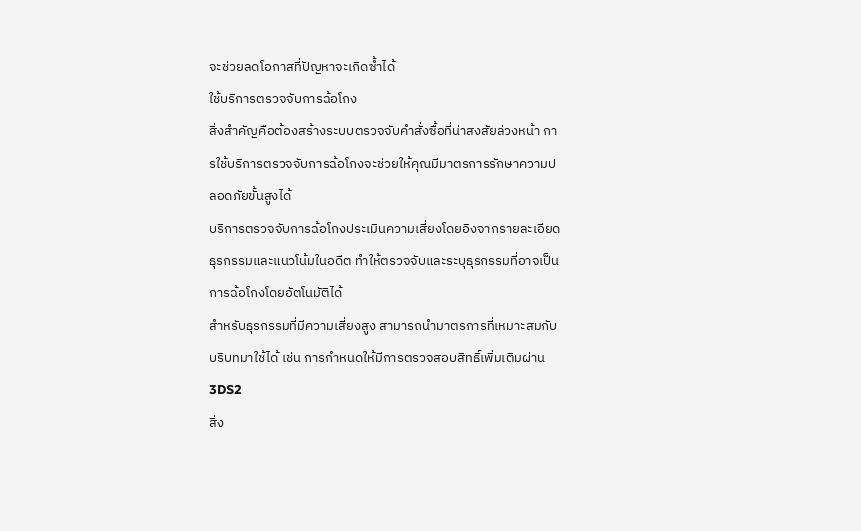จะช่วยลดโอกาสที่ปัญหาจะเกิดซ้ำได้
ใช้บริการตรวจจับการฉ้อโกง
สิ่งสำคัญคือต้องสร้างระบบตรวจจับคำสั่งซื้อที่น่าสงสัยล่วงหน้า การใช้บริการตรวจจับการฉ้อโกงจะช่วยให้คุณมีมาตรการรักษาความปลอดภัยขั้นสูงได้
บริการตรวจจับการฉ้อโกงประเมินความเสี่ยงโดยอิงจากรายละเอียดธุรกรรมและแนวโน้มในอดีต ทำให้ตรวจจับและระบุธุรกรรมที่อาจเป็นการฉ้อโกงโดยอัตโนมัติได้
สำหรับธุรกรรมที่มีความเสี่ยงสูง สามารถนำมาตรการที่เหมาะสมกับบริบทมาใช้ได้ เช่น การกำหนดให้มีการตรวจสอบสิทธิ์เพิ่มเติมผ่าน 3DS2
สิ่ง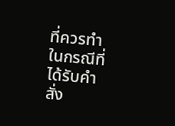ที่ควรทำในกรณีที่ได้รับคำสั่ง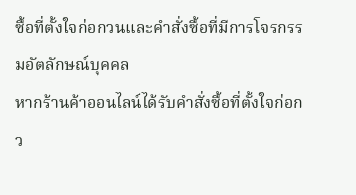ซื้อที่ตั้งใจก่อกวนและคำสั่งซื้อที่มีการโจรกรรมอัตลักษณ์บุคคล
หากร้านค้าออนไลน์ได้รับคำสั่งซื้อที่ตั้งใจก่อกว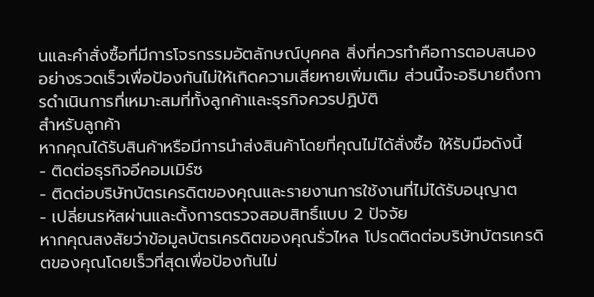นและคำสั่งซื้อที่มีการโจรกรรมอัตลักษณ์บุคคล สิ่งที่ควรทำคือการตอบสนองอย่างรวดเร็วเพื่อป้องกันไม่ให้เกิดความเสียหายเพิ่มเติม ส่วนนี้จะอธิบายถึงการดำเนินการที่เหมาะสมที่ทั้งลูกค้าและธุรกิจควรปฏิบัติ
สำหรับลูกค้า
หากคุณได้รับสินค้าหรือมีการนำส่งสินค้าโดยที่คุณไม่ได้สั่งซื้อ ให้รับมือดังนี้
- ติดต่อธุรกิจอีคอมเมิร์ซ
- ติดต่อบริษัทบัตรเครดิตของคุณและรายงานการใช้งานที่ไม่ได้รับอนุญาต
- เปลี่ยนรหัสผ่านและตั้งการตรวจสอบสิทธิ์แบบ 2 ปัจจัย
หากคุณสงสัยว่าข้อมูลบัตรเครดิตของคุณรั่วไหล โปรดติดต่อบริษัทบัตรเครดิตของคุณโดยเร็วที่สุดเพื่อป้องกันไม่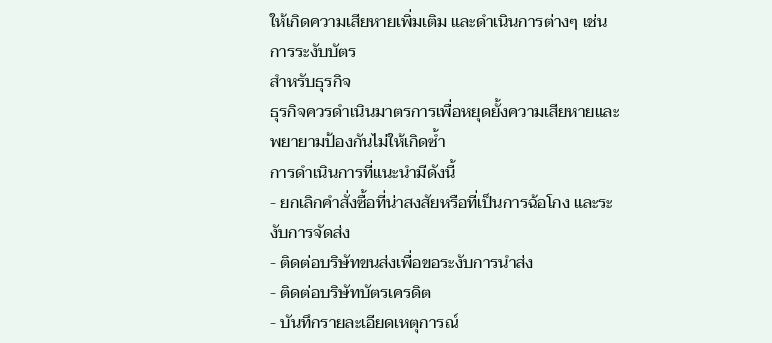ให้เกิดความเสียหายเพิ่มเติม และดำเนินการต่างๆ เช่น การระงับบัตร
สำหรับธุรกิจ
ธุรกิจควรดำเนินมาตรการเพื่อหยุดยั้งความเสียหายและพยายามป้องกันไม่ให้เกิดซ้ำ
การดำเนินการที่แนะนำมีดังนี้
- ยกเลิกคำสั่งซื้อที่น่าสงสัยหรือที่เป็นการฉ้อโกง และระงับการจัดส่ง
- ติดต่อบริษัทขนส่งเพื่อขอระงับการนำส่ง
- ติดต่อบริษัทบัตรเครดิต
- บันทึกรายละเอียดเหตุการณ์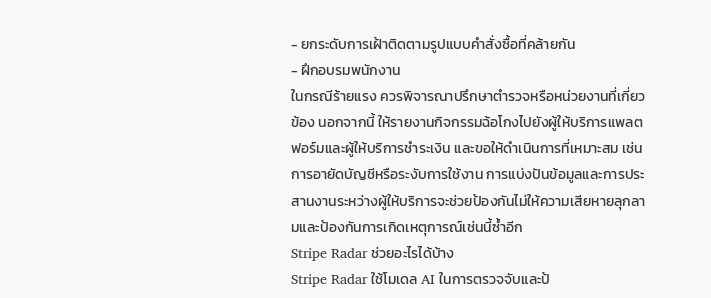- ยกระดับการเฝ้าติดตามรูปแบบคำสั่งซื้อที่คล้ายกัน
- ฝึกอบรมพนักงาน
ในกรณีร้ายแรง ควรพิจารณาปรึกษาตำรวจหรือหน่วยงานที่เกี่ยวข้อง นอกจากนี้ ให้รายงานกิจกรรมฉ้อโกงไปยังผู้ให้บริการแพลตฟอร์มและผู้ให้บริการชำระเงิน และขอให้ดำเนินการที่เหมาะสม เช่น การอายัดบัญชีหรือระงับการใช้งาน การแบ่งปันข้อมูลและการประสานงานระหว่างผู้ให้บริการจะช่วยป้องกันไม่ให้ความเสียหายลุกลามและป้องกันการเกิดเหตุการณ์เช่นนี้ซ้ำอีก
Stripe Radar ช่วยอะไรได้บ้าง
Stripe Radar ใช้โมเดล AI ในการตรวจจับและป้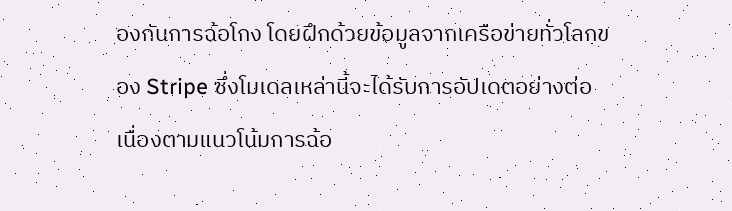องกันการฉ้อโกง โดยฝึกด้วยข้อมูลจากเครือข่ายทั่วโลกของ Stripe ซึ่งโมเดลเหล่านี้จะได้รับการอัปเดตอย่างต่อเนื่องตามแนวโน้มการฉ้อ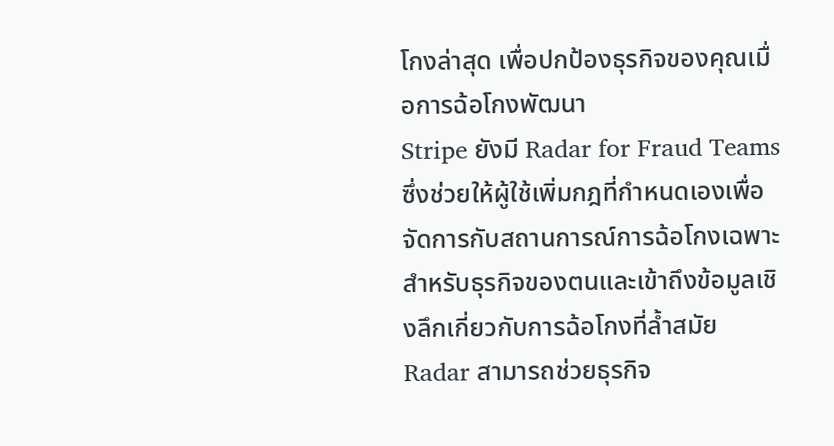โกงล่าสุด เพื่อปกป้องธุรกิจของคุณเมื่อการฉ้อโกงพัฒนา
Stripe ยังมี Radar for Fraud Teams ซึ่งช่วยให้ผู้ใช้เพิ่มกฎที่กำหนดเองเพื่อจัดการกับสถานการณ์การฉ้อโกงเฉพาะสำหรับธุรกิจของตนและเข้าถึงข้อมูลเชิงลึกเกี่ยวกับการฉ้อโกงที่ล้ำสมัย
Radar สามารถช่วยธุรกิจ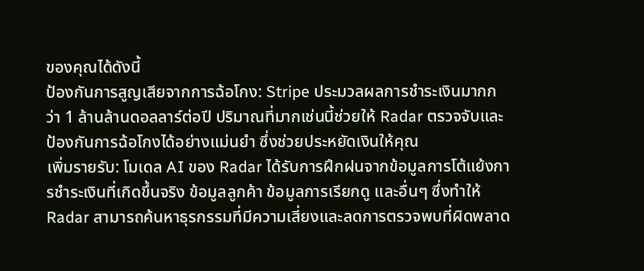ของคุณได้ดังนี้
ป้องกันการสูญเสียจากการฉ้อโกง: Stripe ประมวลผลการชำระเงินมากกว่า 1 ล้านล้านดอลลาร์ต่อปี ปริมาณที่มากเช่นนี้ช่วยให้ Radar ตรวจจับและป้องกันการฉ้อโกงได้อย่างแม่นยำ ซึ่งช่วยประหยัดเงินให้คุณ
เพิ่มรายรับ: โมเดล AI ของ Radar ได้รับการฝึกฝนจากข้อมูลการโต้แย้งการชำระเงินที่เกิดขึ้นจริง ข้อมูลลูกค้า ข้อมูลการเรียกดู และอื่นๆ ซึ่งทำให้ Radar สามารถค้นหาธุรกรรมที่มีความเสี่ยงและลดการตรวจพบที่ผิดพลาด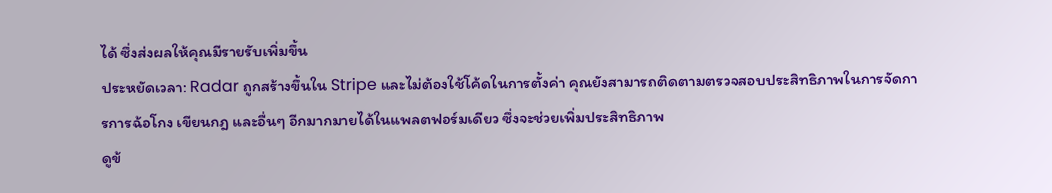ได้ ซึ่งส่งผลให้คุณมีรายรับเพิ่มขึ้น
ประหยัดเวลา: Radar ถูกสร้างขึ้นใน Stripe และไม่ต้องใช้โค้ดในการตั้งค่า คุณยังสามารถติดตามตรวจสอบประสิทธิภาพในการจัดการการฉ้อโกง เขียนกฎ และอื่นๆ อีกมากมายได้ในแพลตฟอร์มเดียว ซึ่งจะช่วยเพิ่มประสิทธิภาพ
ดูข้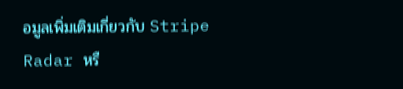อมูลเพิ่มเติมเกี่ยวกับ Stripe Radar หรื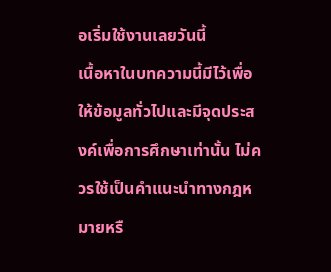อเริ่มใช้งานเลยวันนี้
เนื้อหาในบทความนี้มีไว้เพื่อให้ข้อมูลทั่วไปและมีจุดประสงค์เพื่อการศึกษาเท่านั้น ไม่ควรใช้เป็นคําแนะนําทางกฎหมายหรื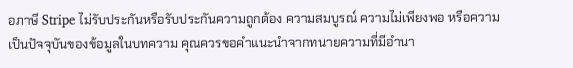อภาษี Stripe ไม่รับประกันหรือรับประกันความถูกต้อง ความสมบูรณ์ ความไม่เพียงพอ หรือความเป็นปัจจุบันของข้อมูลในบทความ คุณควรขอคําแนะนําจากทนายความที่มีอํานา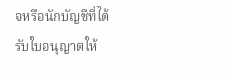จหรือนักบัญชีที่ได้รับใบอนุญาตให้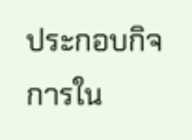ประกอบกิจการใน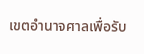เขตอํานาจศาลเพื่อรับ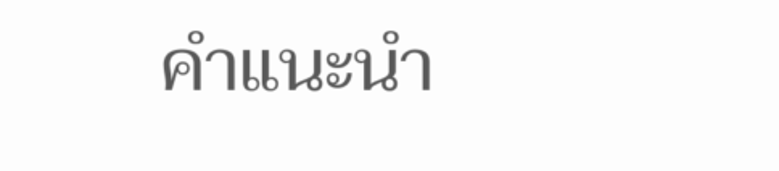คําแนะนํา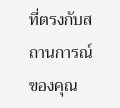ที่ตรงกับสถานการณ์ของคุณ